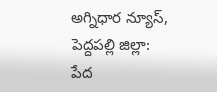అగ్నిధార న్యూస్, పెద్దపల్లి జిల్లా:
పేద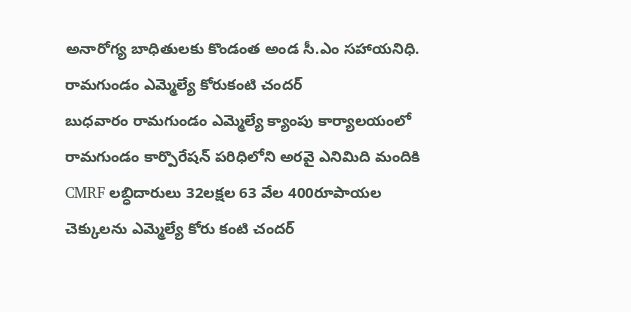అనారోగ్య బాధితులకు కొండంత అండ సీ.ఎం సహాయనిధి. రామగుండం ఎమ్మెల్యే కోరుకంటి చందర్
బుధవారం రామగుండం ఎమ్మెల్యే క్యాంపు కార్యాలయంలో రామగుండం కార్పొరేషన్ పరిధిలోని అరవై ఎనిమిది మందికి CMRF లబ్ధిదారులు 32లక్షల 63 వేల 400రూపాయల చెక్కులను ఎమ్మెల్యే కోరు కంటి చందర్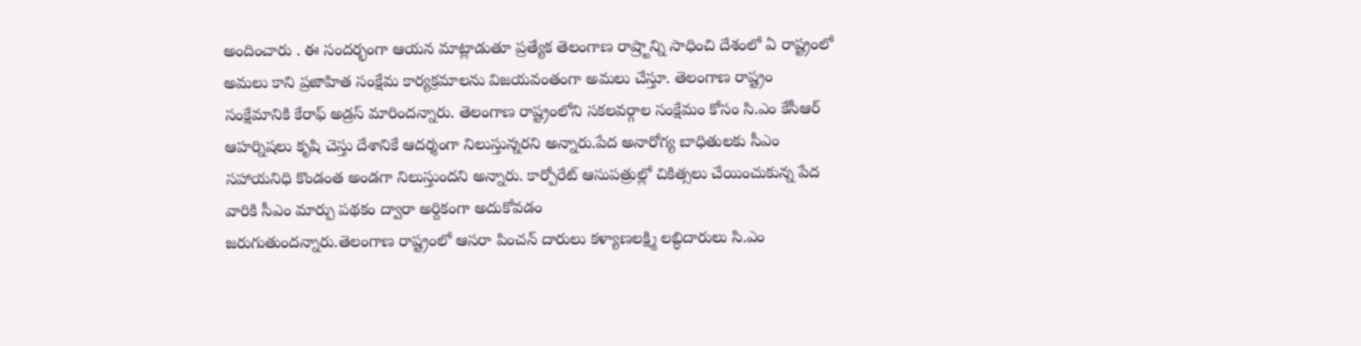అందించారు . ఈ సందర్భంగా ఆయన మాట్లాడుతూ ప్రత్యేక తెలంగాణ రాష్ర్టాన్ని సాధించి దేశంలో ఏ రాష్ట్రంలో అమలు కాని ప్రజాహిత సంక్షేమ కార్యక్రమాలను విజయవంతంగా అమలు చేస్తూ. తెలంగాణ రాష్ట్రం సంక్షేమానికి కేరాఫ్ అడ్రస్ మారిందన్నారు. తెలంగాణ రాష్ట్రంలోని సకలవర్గాల సంక్షేమం కోసం సి.ఎం కేసీఆర్ ఆహర్నిషలు కృషి చెస్తు దేశానికే ఆదర్శంగా నిలుస్తున్నరని అన్నారు.పేద అనారోగ్య బాధితులకు సీఎం సహాయనిధి కొండంత అండగా నిలుస్తుందని అన్నారు. కార్పోరేట్ ఆసుపత్రుల్లో చికిత్సలు చేయించుకున్న పేద వారికి సీఎం మార్పు పథకం ద్వారా అర్దికంగా అదుకోవడం
జరుగుతుందన్నారు.తెలంగాణ రాష్ట్రంలో ఆసరా పించన్ దారులు కళ్యాణలక్ష్మి లబ్ధిదారులు సి.ఎం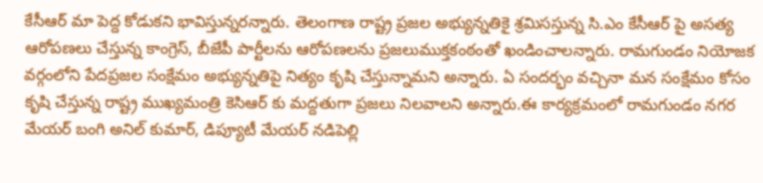కేసీఆర్ మా పెద్ద కోడుకని భావిస్తున్నరన్నారు. తెలంగాణ రాష్ట్ర ప్రజల అభ్యున్నతికై శ్రమిసస్తున్న సి.ఎం కేసీఆర్ పై అసత్య ఆరోపణలు చేస్తున్న కాంగ్రెస్, బీజేపీ పార్టీలను ఆరోపణలను ప్రజలుముక్తకంఠంతో ఖండించాలన్నారు. రామగుండం నియోజక వర్గంలోని పేదప్రజల సంక్షేమం అభ్యున్నతిపై నిత్యం కృషి చేస్తున్నామని అన్నారు. ఏ సందర్భం వచ్చినా మన సంక్షేమం కోసం కృషి చేస్తున్న రాష్ట్ర ముఖ్యమంత్రి కెసిఆర్ కు మద్దతుగా ప్రజలు నిలవాలని అన్నారు.ఈ కార్యక్రమంలో రామగుండం నగర మేయర్ బంగి అనిల్ కుమార్, డిప్యూటీ మేయర్ నడిపెల్లి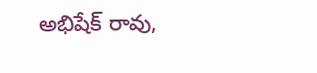అభిషేక్ రావు,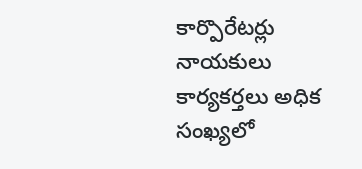కార్పొరేటర్లు నాయకులు కార్యకర్తలు అధిక సంఖ్యలో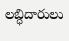లబ్ధిదారులు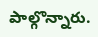పాల్గొన్నారు.